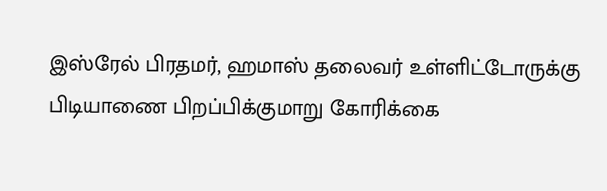இஸ்ரேல் பிரதமர், ஹமாஸ் தலைவர் உள்ளிட்டோருக்கு பிடியாணை பிறப்பிக்குமாறு கோரிக்கை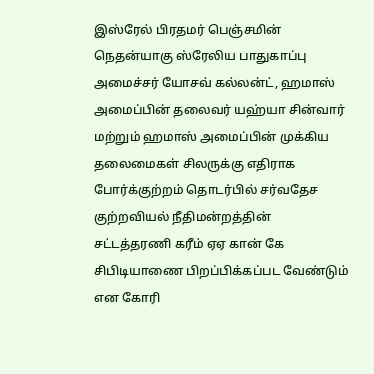இஸ்ரேல் பிரதமர் பெஞ்சமின் நெதன்யாகு ஸ்ரேலிய பாதுகாப்பு அமைச்சர் யோசவ் கல்லன்ட், ஹமாஸ் அமைப்பின் தலைவர் யஹ்யா சின்வார் மற்றும் ஹமாஸ் அமைப்பின் முக்கிய
தலைமைகள் சிலருக்கு எதிராக போர்க்குற்றம் தொடர்பில் சர்வதேச குற்றவியல் நீதிமன்றத்தின் சட்டத்தரணி கரீம் ஏஏ கான் கே சிபிடியாணை பிறப்பிக்கப்பட வேண்டும் என கோரி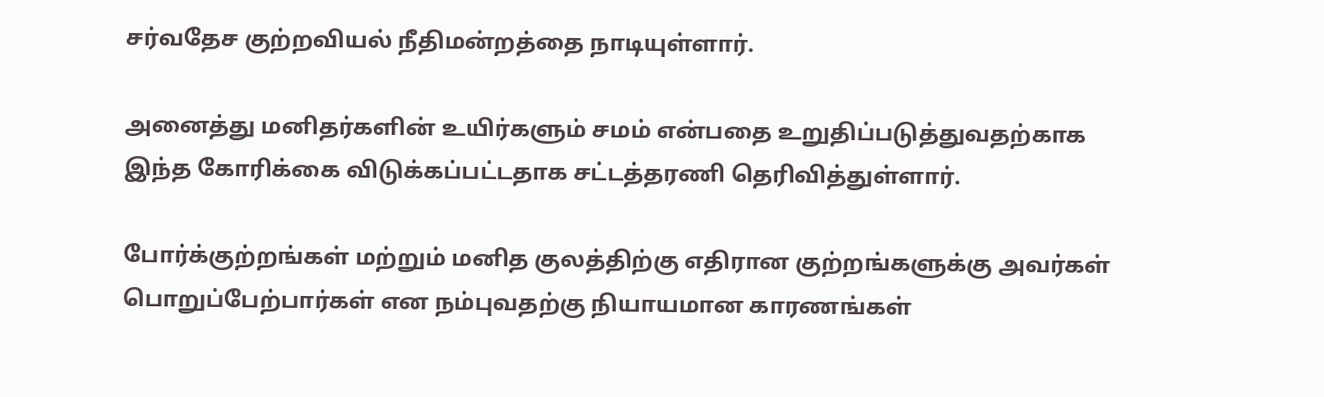சர்வதேச குற்றவியல் நீதிமன்றத்தை நாடியுள்ளார்.

அனைத்து மனிதர்களின் உயிர்களும் சமம் என்பதை உறுதிப்படுத்துவதற்காக
இந்த கோரிக்கை விடுக்கப்பட்டதாக சட்டத்தரணி தெரிவித்துள்ளார்.

போர்க்குற்றங்கள் மற்றும் மனித குலத்திற்கு எதிரான குற்றங்களுக்கு அவர்கள் பொறுப்பேற்பார்கள் என நம்புவதற்கு நியாயமான காரணங்கள்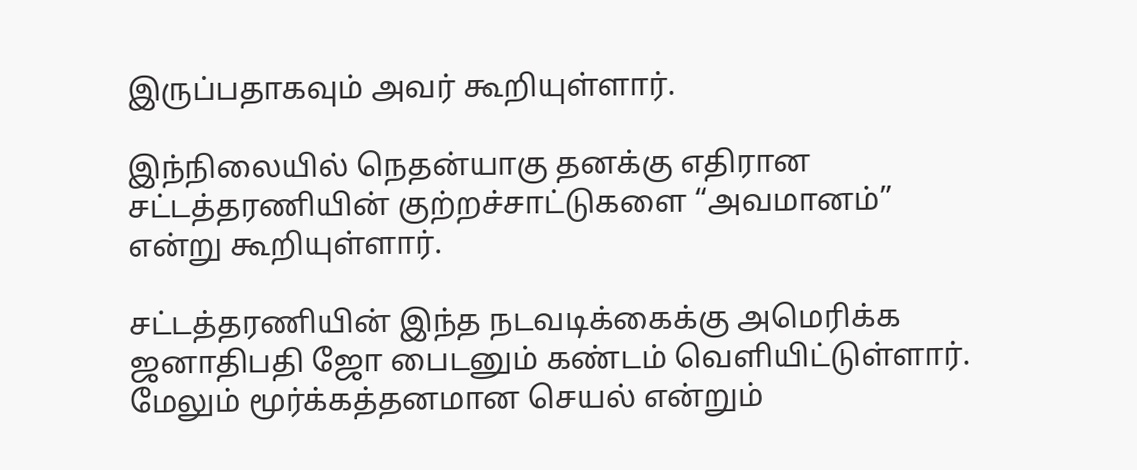இருப்பதாகவும் அவர் கூறியுள்ளார்.

இந்நிலையில் நெதன்யாகு தனக்கு எதிரான சட்டத்தரணியின் குற்றச்சாட்டுகளை “அவமானம்” என்று கூறியுள்ளார்.

சட்டத்தரணியின் இந்த நடவடிக்கைக்கு அமெரிக்க ஜனாதிபதி ஜோ பைடனும் கண்டம் வெளியிட்டுள்ளார்.
மேலும் மூர்க்கத்தனமான செயல் என்றும்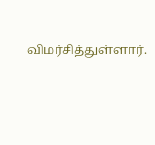விமர்சித்துள்ளார்.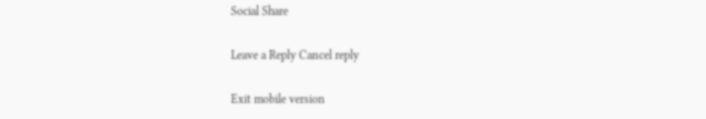Social Share

Leave a Reply Cancel reply

Exit mobile version